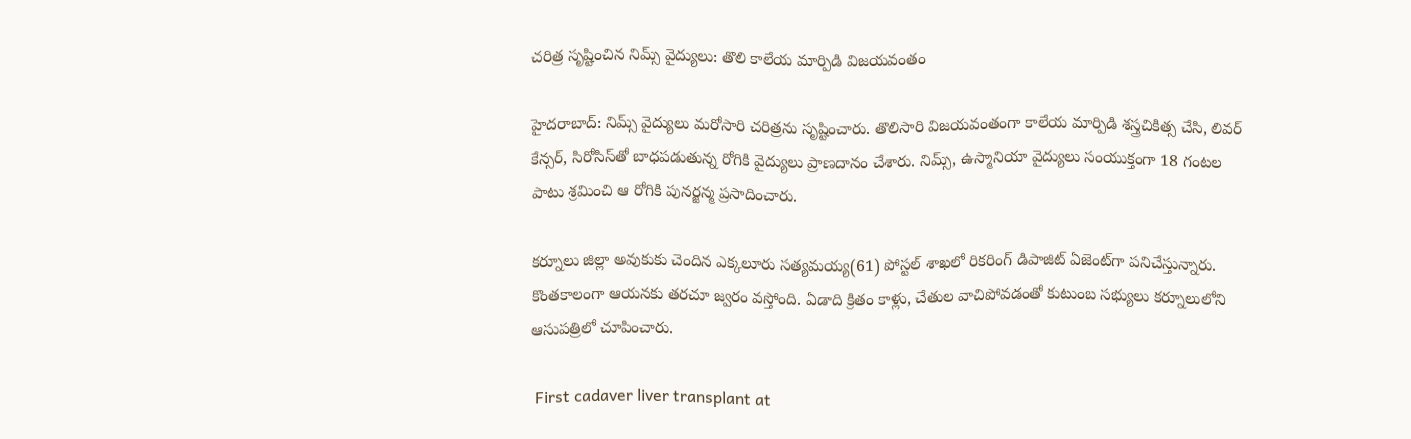చరిత్ర సృష్టించిన నిమ్స్ వైద్యులు: తొలి కాలేయ మార్పిడి విజయవంతం

హైదరాబాద్: నిమ్స్ వైద్యులు మరోసారి చరిత్రను సృష్టించారు. తొలిసారి విజయవంతంగా కాలేయ మార్పిడి శస్త్రచికిత్స చేసి, లివర్‌ కేన్సర్‌, సిరోసిస్‌తో బాధపడుతున్న రోగికి వైద్యులు ప్రాణదానం చేశారు. నిమ్స్, ఉస్మానియా వైద్యులు సంయుక్తంగా 18 గంటల పాటు శ్రమించి ఆ రోగికి పునర్జన్మ ప్రసాదించారు.

కర్నూలు జిల్లా అవుకుకు చెందిన ఎక్కలూరు సత్యమయ్య(61) పోస్టల్‌ శాఖలో రికరింగ్‌ డిపాజిట్‌ ఏజెంట్‌‌గా పనిచేస్తున్నారు. కొంతకాలంగా ఆయనకు తరచూ జ్వరం వస్తోంది. ఏడాది క్రితం కాళ్లు, చేతుల వాచిపోవడంతో కుటుంబ సభ్యులు కర్నూలులోని ఆసుపత్రిలో చూపించారు.

 First cadaver liver transplant at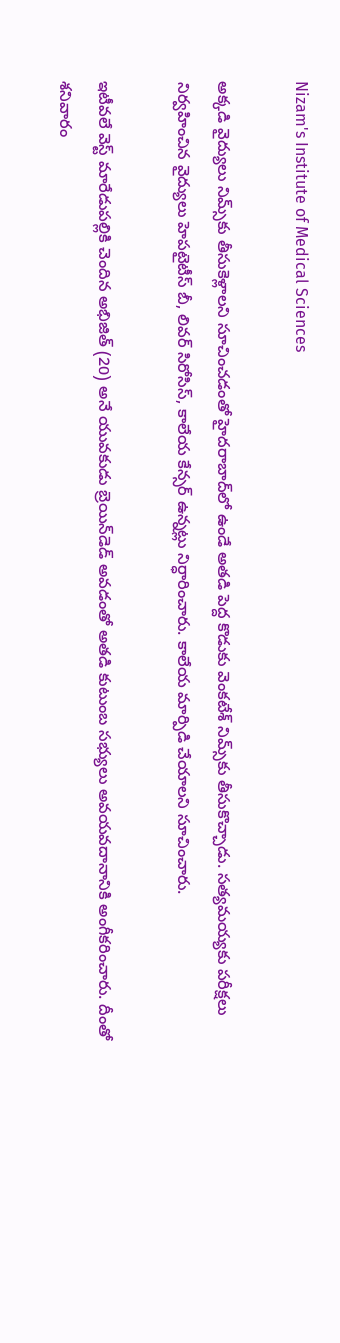Nizam's Institute of Medical Sciences

అక్కడి వైద్యులు నిమ్స్‌కు తీసుకెళ్లాలని సూచించడంతో హైదరాబాద్‌లో ఉండే అతడి పెద్ద కొడుకు వెంకటేశ్ నిమ్స్‌కు తీసుకొచ్చాడు. సత్యమయ్యకు పరీక్షలు నిర్వహించిన వైద్యులు హెపటైటీస్‌ బీ, లివర్‌ సిరోసిస్‌, కాలేయ కేన్సర్‌ ఉన్నట్లు నిర్ధారించారు. కాలేయ మార్పిడి చేయాలని సూచించారు.

ఇటీవలే వెస్ట్ మారేడుపల్లికి చెందిన అభిజిత్ (20) అనే యువకుడు బ్రెయిన్‌డెడ్‌ అవడంతో అతడి కుటుంబ సభ్యులు అవయవదానానికి అంగీకరించారు. దీంతో శనివారం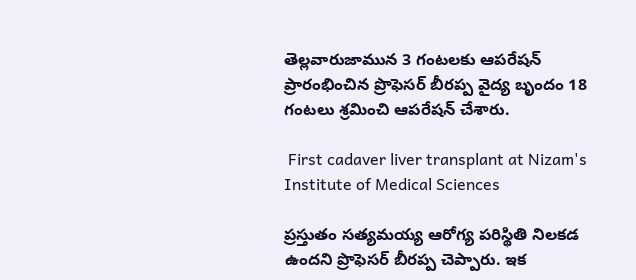తెల్లవారుజామున 3 గంటలకు ఆపరేషన్‌ ప్రారంభించిన ప్రొఫెసర్‌ బీరప్ప వైద్య బృందం 18 గంటలు శ్రమించి ఆపరేషన్‌ చేశారు.

 First cadaver liver transplant at Nizam's Institute of Medical Sciences

ప్రస్తుతం సత్యమయ్య ఆరోగ్య పరిస్థితి నిలకడ ఉందని ప్రొఫెసర్ బీరప్ప చెప్పారు. ఇక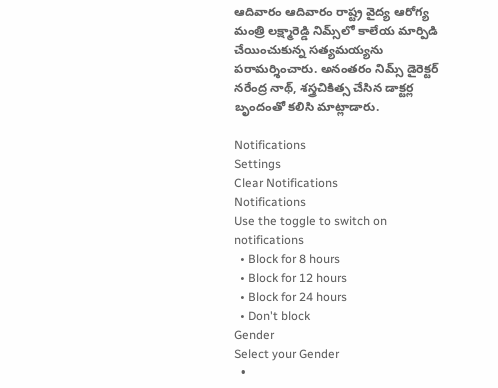ఆదివారం ఆదివారం రాష్ట్ర వైద్య ఆరోగ్య మంత్రి లక్ష్మారెడ్డి నిమ్స్‌లో కాలేయ మార్పిడి చేయించుకున్న సత్యమయ్యను పరామర్శించారు. అనంతరం నిమ్స్‌ డైరెక్టర్‌ నరేంద్ర నాథ్‌, శస్త్రచికిత్స చేసిన డాక్టర్ల బృందంతో కలిసి మాట్లాడారు.

Notifications
Settings
Clear Notifications
Notifications
Use the toggle to switch on notifications
  • Block for 8 hours
  • Block for 12 hours
  • Block for 24 hours
  • Don't block
Gender
Select your Gender
  •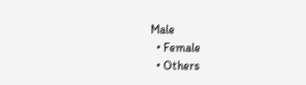Male
  • Female
  • Others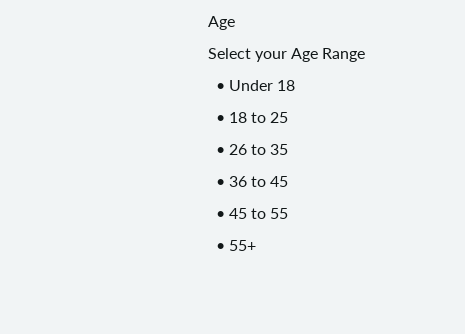Age
Select your Age Range
  • Under 18
  • 18 to 25
  • 26 to 35
  • 36 to 45
  • 45 to 55
  • 55+